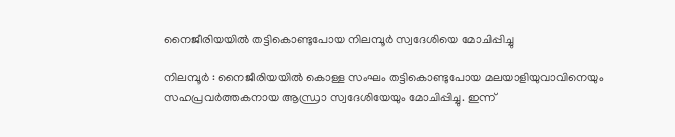നൈജീരിയയില്‍ തട്ടികൊണ്ടുപോയ നിലമ്പൂര്‍ സ്വദേശിയെ മോചിപ്പിച്ചു

നിലമ്പൂര്‍ : നൈജീരിയയില്‍ കൊള്ള സംഘം തട്ടികൊണ്ടുപോയ മലയാളിയുവാവിനെയും സഹപ്രവര്‍ത്തകനായ ആന്ധ്രാ സ്വദേശിയേയും മോചിപ്പിച്ചു. ഇന്ന്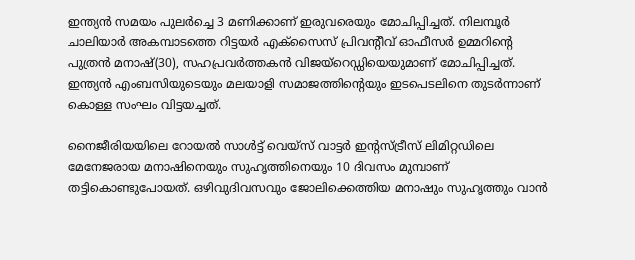ഇന്ത്യന്‍ സമയം പുലര്‍ച്ചെ 3 മണിക്കാണ് ഇരുവരെയും മോചിപ്പിച്ചത്. നിലമ്പൂര്‍ ചാലിയാര്‍ അകമ്പാടത്തെ റിട്ടയര്‍ എക്‌സൈസ് പ്രിവന്റീവ് ഓഫീസര്‍ ഉമ്മറിന്റെ പുത്രന്‍ മനാഷ്(30), സഹപ്രവര്‍ത്തകന്‍ വിജയ്‌റെഡ്ഡിയെയുമാണ് മോചിപ്പിച്ചത്. ഇന്ത്യന്‍ എംബസിയുടെയും മലയാളി സമാജത്തിന്റെയും ഇടപെടലിനെ തുടര്‍ന്നാണ് കൊള്ള സംഘം വിട്ടയച്ചത്.

നൈജീരിയയിലെ റോയല്‍ സാള്‍ട്ട് വെയ്‌സ് വാട്ടര്‍ ഇന്റസ്ട്രീസ് ലിമിറ്റഡിലെ മേനേജരായ മനാഷിനെയും സുഹൃത്തിനെയും 10 ദിവസം മുമ്പാണ് തട്ടികൊണ്ടുപോയത്. ഒഴിവുദിവസവും ജോലിക്കെത്തിയ മനാഷും സുഹൃത്തും വാന്‍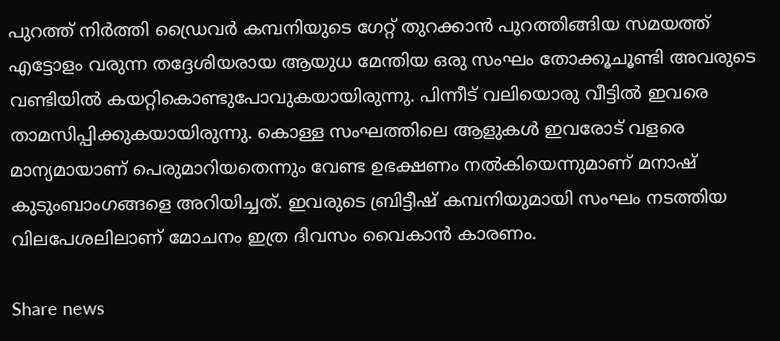പുറത്ത് നിര്‍ത്തി ഡ്രൈവര്‍ കമ്പനിയുടെ ഗേറ്റ് തുറക്കാന്‍ പുറത്തിങ്ങിയ സമയത്ത് എട്ടോളം വരുന്ന തദ്ദേശിയരായ ആയുധ മേന്തിയ ഒരു സംഘം തോക്കൂചൂണ്ടി അവരുടെ വണ്ടിയില്‍ കയറ്റികൊണ്ടുപോവുകയായിരുന്നു. പിന്നീട് വലിയൊരു വീട്ടില്‍ ഇവരെ താമസിപ്പിക്കുകയായിരുന്നു. കൊള്ള സംഘത്തിലെ ആളുകള്‍ ഇവരോട് വളരെ മാന്യമായാണ് പെരുമാറിയതെന്നും വേണ്ട ഉഭക്ഷണം നല്‍കിയെന്നുമാണ് മനാഷ് കുടുംബാംഗങ്ങളെ അറിയിച്ചത്. ഇവരുടെ ബ്രിട്ടീഷ് കമ്പനിയുമായി സംഘം നടത്തിയ വിലപേശലിലാണ് മോചനം ഇത്ര ദിവസം വൈകാന്‍ കാരണം.

Share news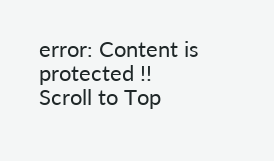error: Content is protected !!
Scroll to Top